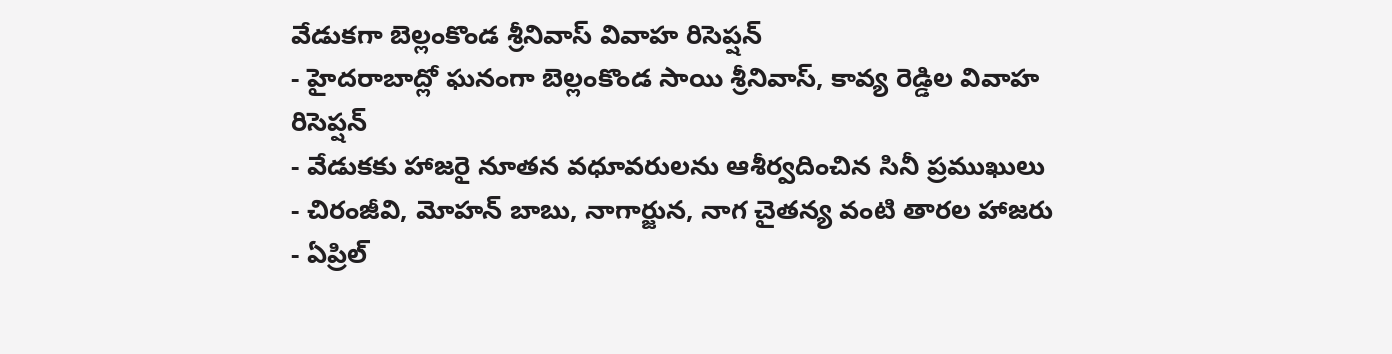వేడుకగా బెల్లంకొండ శ్రీనివాస్ వివాహ రిసెప్షన్
- హైదరాబాద్లో ఘనంగా బెల్లంకొండ సాయి శ్రీనివాస్, కావ్య రెడ్డిల వివాహ రిసెప్షన్
- వేడుకకు హాజరై నూతన వధూవరులను ఆశీర్వదించిన సినీ ప్రముఖులు
- చిరంజీవి, మోహన్ బాబు, నాగార్జున, నాగ చైతన్య వంటి తారల హాజరు
- ఏప్రిల్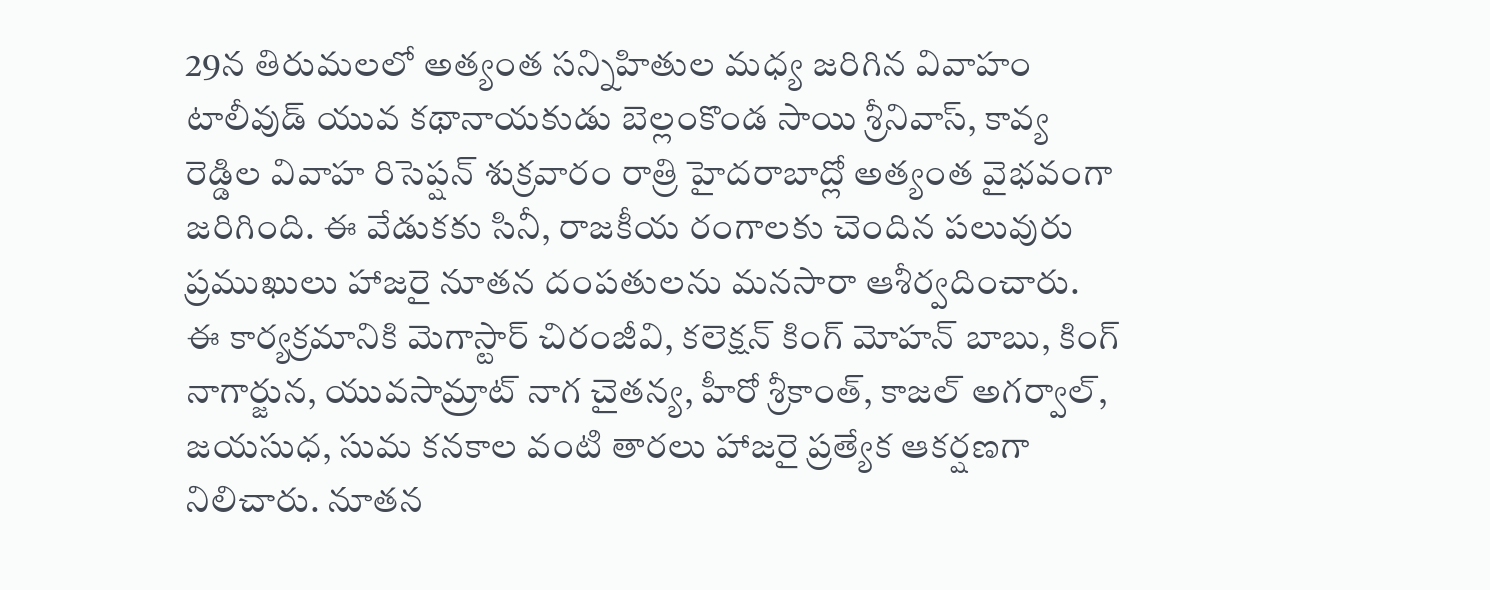29న తిరుమలలో అత్యంత సన్నిహితుల మధ్య జరిగిన వివాహం
టాలీవుడ్ యువ కథానాయకుడు బెల్లంకొండ సాయి శ్రీనివాస్, కావ్య రెడ్డిల వివాహ రిసెప్షన్ శుక్రవారం రాత్రి హైదరాబాద్లో అత్యంత వైభవంగా జరిగింది. ఈ వేడుకకు సినీ, రాజకీయ రంగాలకు చెందిన పలువురు ప్రముఖులు హాజరై నూతన దంపతులను మనసారా ఆశీర్వదించారు.
ఈ కార్యక్రమానికి మెగాస్టార్ చిరంజీవి, కలెక్షన్ కింగ్ మోహన్ బాబు, కింగ్ నాగార్జున, యువసామ్రాట్ నాగ చైతన్య, హీరో శ్రీకాంత్, కాజల్ అగర్వాల్, జయసుధ, సుమ కనకాల వంటి తారలు హాజరై ప్రత్యేక ఆకర్షణగా నిలిచారు. నూతన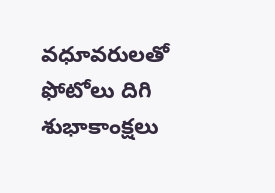వధూవరులతో ఫోటోలు దిగి శుభాకాంక్షలు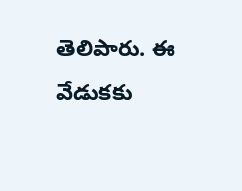తెలిపారు. ఈ వేడుకకు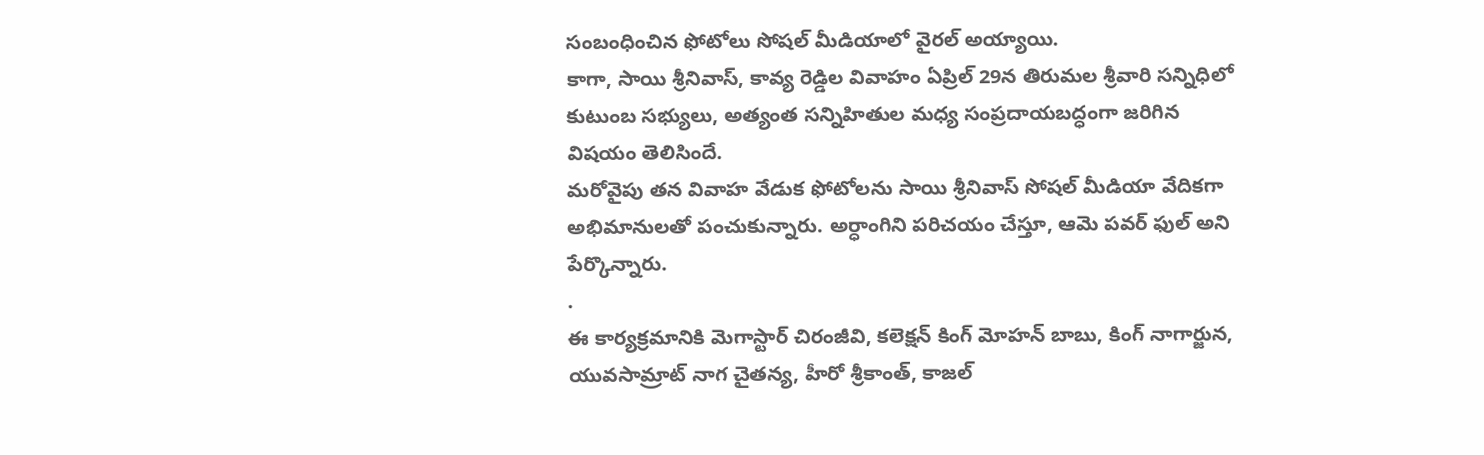సంబంధించిన ఫోటోలు సోషల్ మీడియాలో వైరల్ అయ్యాయి.
కాగా, సాయి శ్రీనివాస్, కావ్య రెడ్డిల వివాహం ఏప్రిల్ 29న తిరుమల శ్రీవారి సన్నిధిలో కుటుంబ సభ్యులు, అత్యంత సన్నిహితుల మధ్య సంప్రదాయబద్ధంగా జరిగిన విషయం తెలిసిందే.
మరోవైపు తన వివాహ వేడుక ఫోటోలను సాయి శ్రీనివాస్ సోషల్ మీడియా వేదికగా అభిమానులతో పంచుకున్నారు. అర్ధాంగిని పరిచయం చేస్తూ, ఆమె పవర్ ఫుల్ అని పేర్కొన్నారు.
.
ఈ కార్యక్రమానికి మెగాస్టార్ చిరంజీవి, కలెక్షన్ కింగ్ మోహన్ బాబు, కింగ్ నాగార్జున, యువసామ్రాట్ నాగ చైతన్య, హీరో శ్రీకాంత్, కాజల్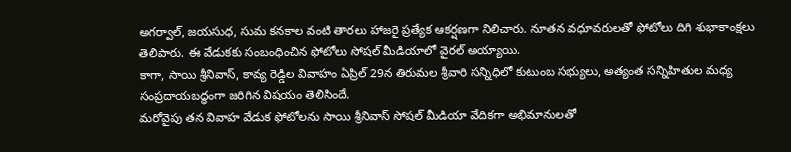అగర్వాల్, జయసుధ, సుమ కనకాల వంటి తారలు హాజరై ప్రత్యేక ఆకర్షణగా నిలిచారు. నూతన వధూవరులతో ఫోటోలు దిగి శుభాకాంక్షలు తెలిపారు. ఈ వేడుకకు సంబంధించిన ఫోటోలు సోషల్ మీడియాలో వైరల్ అయ్యాయి.
కాగా, సాయి శ్రీనివాస్, కావ్య రెడ్డిల వివాహం ఏప్రిల్ 29న తిరుమల శ్రీవారి సన్నిధిలో కుటుంబ సభ్యులు, అత్యంత సన్నిహితుల మధ్య సంప్రదాయబద్ధంగా జరిగిన విషయం తెలిసిందే.
మరోవైపు తన వివాహ వేడుక ఫోటోలను సాయి శ్రీనివాస్ సోషల్ మీడియా వేదికగా అభిమానులతో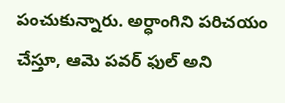పంచుకున్నారు. అర్ధాంగిని పరిచయం చేస్తూ, ఆమె పవర్ ఫుల్ అని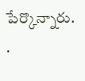పేర్కొన్నారు.
.